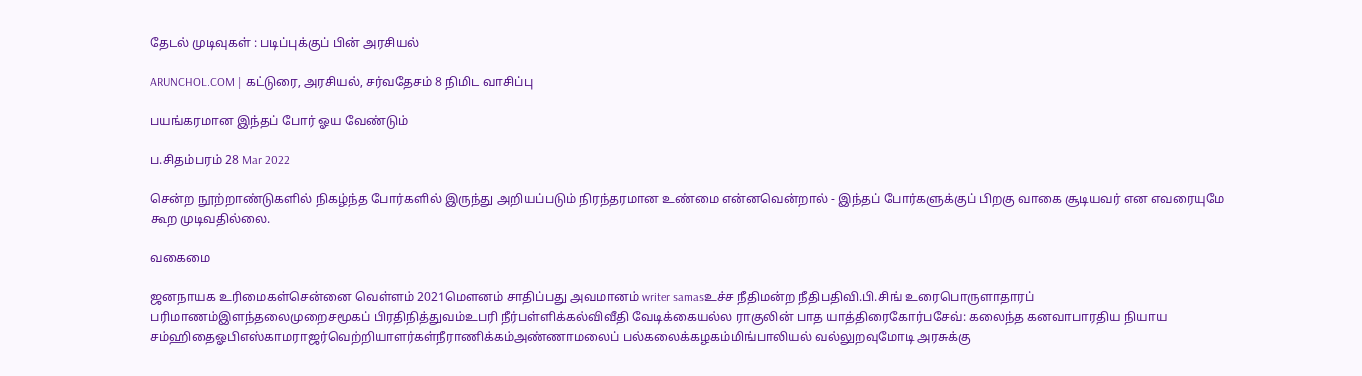தேடல் முடிவுகள் : படிப்புக்குப் பின் அரசியல்

ARUNCHOL.COM | கட்டுரை, அரசியல், சர்வதேசம் 8 நிமிட வாசிப்பு

பயங்கரமான இந்தப் போர் ஓய வேண்டும்

ப.சிதம்பரம் 28 Mar 2022

சென்ற நூற்றாண்டுகளில் நிகழ்ந்த போர்களில் இருந்து அறியப்படும் நிரந்தரமான உண்மை என்னவென்றால் - இந்தப் போர்களுக்குப் பிறகு வாகை சூடியவர் என எவரையுமே கூற முடிவதில்லை.

வகைமை

ஜனநாயக உரிமைகள்சென்னை வெள்ளம் 2021மௌனம் சாதிப்பது அவமானம் writer samasஉச்ச நீதிமன்ற நீதிபதிவி.பி.சிங் உரைபொருளாதாரப் பரிமாணம்இளந்தலைமுறைசமூகப் பிரதிநித்துவம்உபரி நீர்பள்ளிக்கல்விவீதி வேடிக்கையல்ல ராகுலின் பாத யாத்திரைகோர்பசேவ்: கலைந்த கனவாபாரதிய நியாய சம்ஹிதைஓபிஎஸ்காமராஜர்வெற்றியாளர்கள்நீராணிக்கம்அண்ணாமலைப் பல்கலைக்கழகம்மிங்பாலியல் வல்லுறவுமோடி அரசுக்கு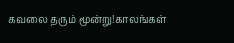கவலை தரும் மூன்று!காலங்கள்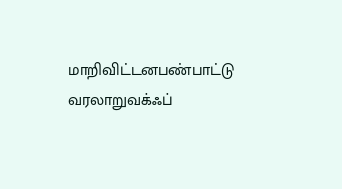மாறிவிட்டனபண்பாட்டு வரலாறுவக்ஃப்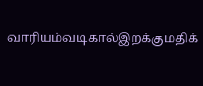வாரியம்வடிகால்இறக்குமதிக்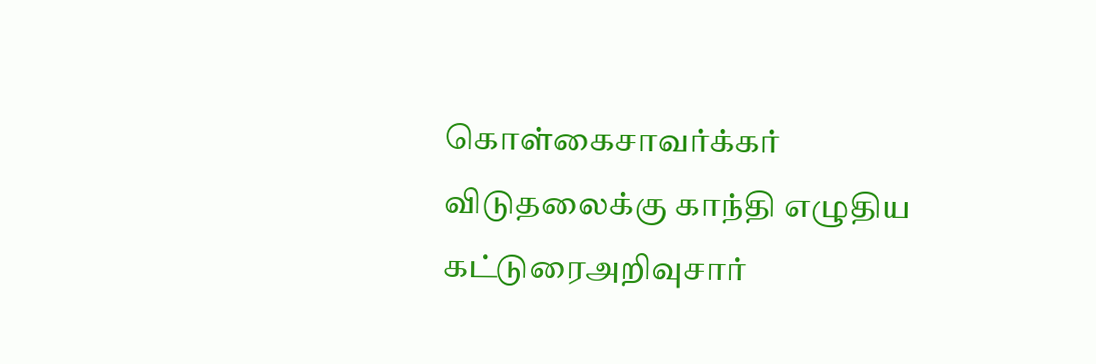கொள்கைசாவர்க்கர் விடுதலைக்கு காந்தி எழுதிய கட்டுரைஅறிவுசார்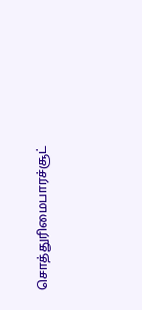சொத்துரிமைபாரச்சூட்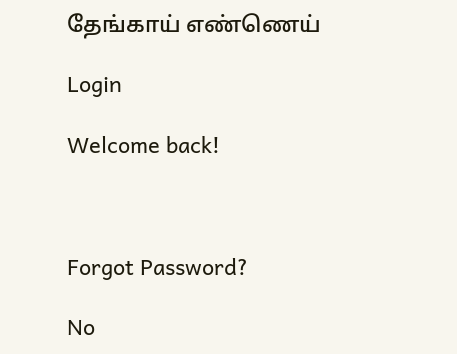தேங்காய் எண்ணெய்

Login

Welcome back!



Forgot Password?

No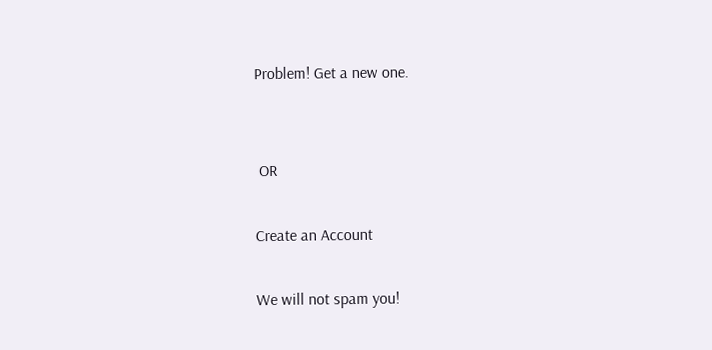Problem! Get a new one.


 OR

Create an Account

We will not spam you!